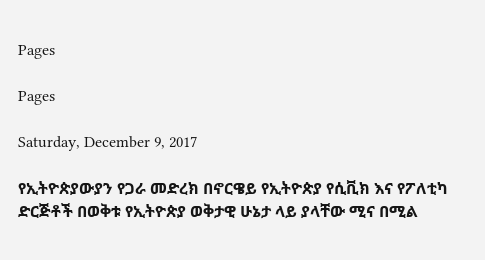Pages

Pages

Saturday, December 9, 2017

የኢትዮጵያውያን የጋራ መድረክ በኖርዌይ የኢትዮጵያ የሲቪክ እና የፖለቲካ ድርጅቶች በወቅቱ የኢትዮጵያ ወቅታዊ ሁኔታ ላይ ያላቸው ሚና በሚል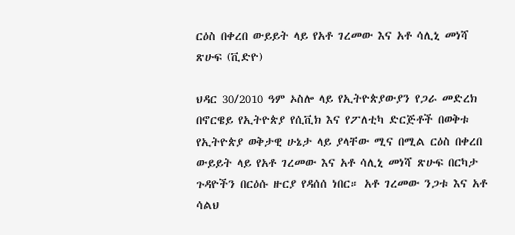ርዕስ በቀረበ ውይይት ላይ የአቶ ገረመው እና አቶ ሳሊኒ መነሻ ጽሁፍ (ቪድዮ)

ህዳር 30/2010 ዓም ኦስሎ ላይ የኢትዮጵያውያን የጋራ መድረክ በኖርዌይ የኢትዮጵያ የሲቪክ እና የፖለቲካ ድርጅቶች በወቅቱ የኢትዮጵያ ወቅታዊ ሁኔታ ላይ ያላቸው ሚና በሚል ርዕስ በቀረበ ውይይት ላይ የአቶ ገረመው እና አቶ ሳሊኒ መነሻ ጽሁፍ በርካታ ጉዳዮችን በርዕሱ ዙርያ የዳሰሰ ነበር። አቶ ገረመው ንጋቱ እና አቶ ሳልህ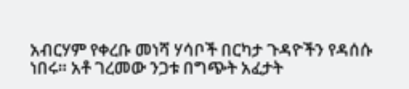አብርሃም የቀረቡ መነሻ ሃሳቦች በርካታ ጉዳዮችን የዳሰሱ ነበሩ። አቶ ገረመው ንጋቱ በግጭት አፈታት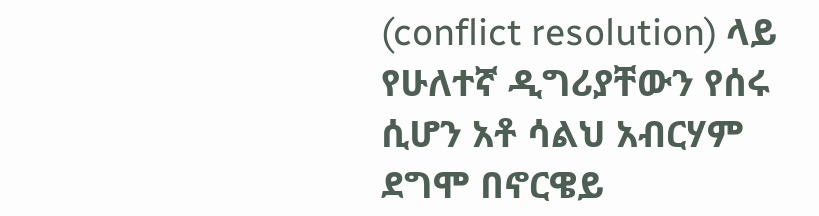(conflict resolution) ላይ የሁለተኛ ዲግሪያቸውን የሰሩ ሲሆን አቶ ሳልህ አብርሃም ደግሞ በኖርዌይ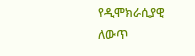የዲሞክራሲያዊ ለውጥ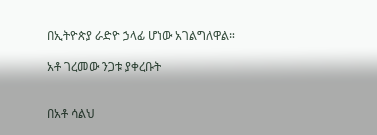በኢትዮጵያ ራድዮ ኃላፊ ሆነው አገልግለዋል።

አቶ ገረመው ንጋቱ ያቀረቡት


በአቶ ሳልህ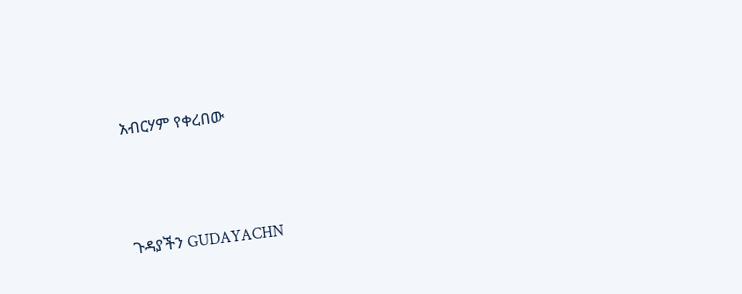አብርሃም የቀረበው




ጉዳያችን GUDAYACHN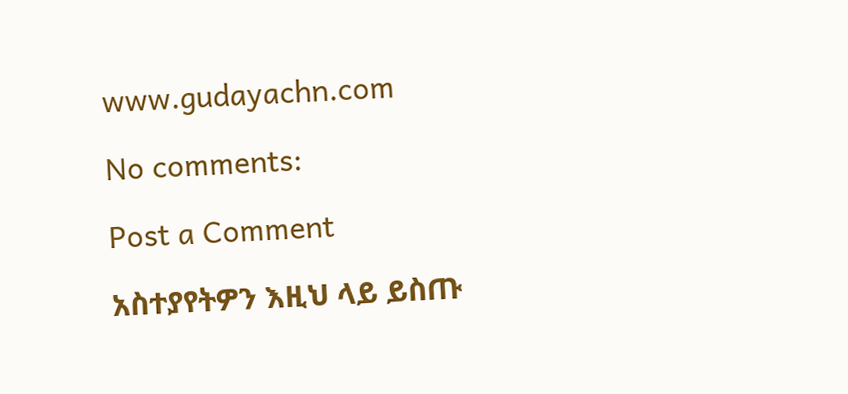www.gudayachn.com

No comments:

Post a Comment

አስተያየትዎን እዚህ ላይ ይስጡ